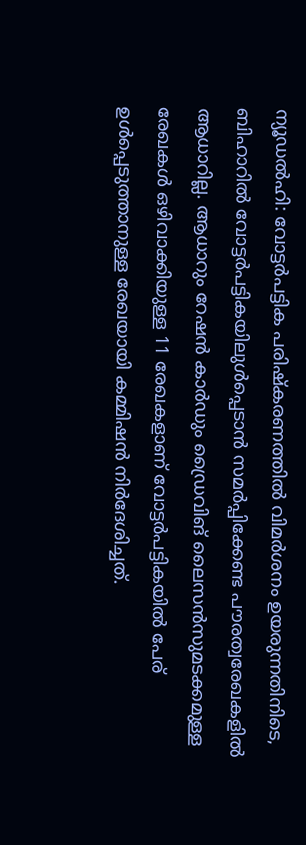ന്യൂഡൽഹി: വോട്ടർപട്ടിക പരിഷ്കരണത്തിൽ വിമർശനം ഉയരുന്നതിനിടെ, ബിഹാറിൽ വോട്ടർപട്ടികയിലുൾപ്പെടാൻ സമർപ്പിക്കേണ്ട പൗരത്വരേഖകളിൽ ആധാറില്ല. ആധാറും റേഷൻ കാർഡും ഡ്രൈവിങ് ലൈസൻസുമടക്കമുള്ള രേഖകൾ ഒഴിവാക്കിയുള്ള 11 രേഖകളാണ് വോട്ടർപട്ടികയിൽ പേര് ഉൾപ്പെടുത്താനുള്ള രേഖയായി കമ്മിഷൻ നിർദേശിച്ചത്.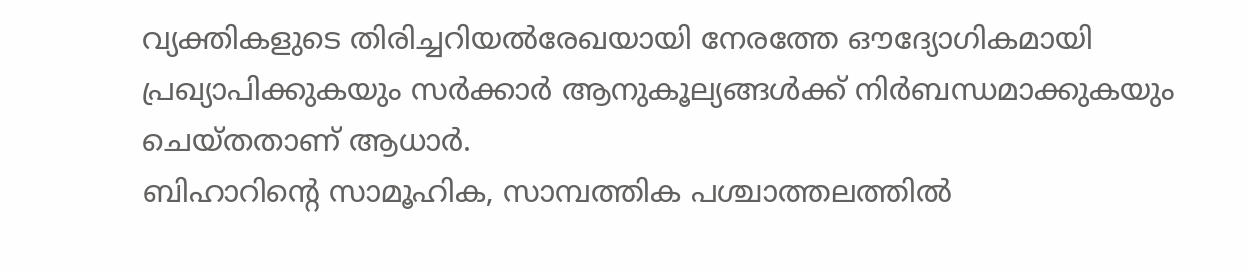വ്യക്തികളുടെ തിരിച്ചറിയൽരേഖയായി നേരത്തേ ഔദ്യോഗികമായി പ്രഖ്യാപിക്കുകയും സർക്കാർ ആനുകൂല്യങ്ങൾക്ക് നിർബന്ധമാക്കുകയും ചെയ്തതാണ് ആധാർ.
ബിഹാറിന്റെ സാമൂഹിക, സാമ്പത്തിക പശ്ചാത്തലത്തിൽ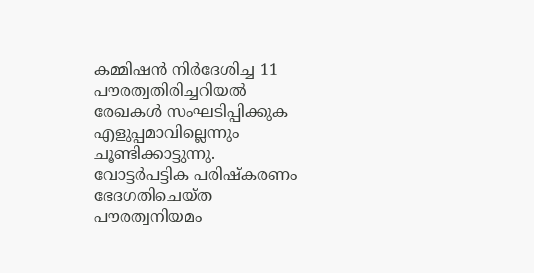കമ്മിഷൻ നിർദേശിച്ച 11 പൗരത്വതിരിച്ചറിയൽ രേഖകൾ സംഘടിപ്പിക്കുക എളുപ്പമാവില്ലെന്നും ചൂണ്ടിക്കാട്ടുന്നു. വോട്ടർപട്ടിക പരിഷ്കരണം ഭേദഗതിചെയ്ത പൗരത്വനിയമം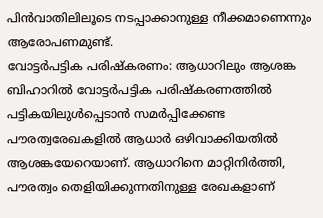പിൻവാതിലിലൂടെ നടപ്പാക്കാനുള്ള നീക്കമാണെന്നും ആരോപണമുണ്ട്.
വോട്ടർപട്ടിക പരിഷ്കരണം: ആധാറിലും ആശങ്ക
ബിഹാറിൽ വോട്ടർപട്ടിക പരിഷ്കരണത്തിൽ പട്ടികയിലുൾപ്പെടാൻ സമർപ്പിക്കേണ്ട പൗരത്വരേഖകളിൽ ആധാർ ഒഴിവാക്കിയതിൽ ആശങ്കയേറെയാണ്. ആധാറിനെ മാറ്റിനിർത്തി, പൗരത്വം തെളിയിക്കുന്നതിനുള്ള രേഖകളാണ്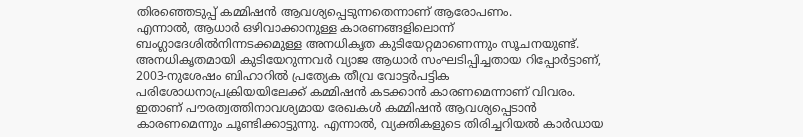തിരഞ്ഞെടുപ്പ് കമ്മിഷൻ ആവശ്യപ്പെടുന്നതെന്നാണ് ആരോപണം.
എന്നാൽ, ആധാർ ഒഴിവാക്കാനുള്ള കാരണങ്ങളിലൊന്ന് ബംഗ്ലാദേശിൽനിന്നടക്കമുള്ള അനധികൃത കുടിയേറ്റമാണെന്നും സൂചനയുണ്ട്. അനധികൃതമായി കുടിയേറുന്നവർ വ്യാജ ആധാർ സംഘടിപ്പിച്ചതായ റിപ്പോർട്ടാണ്, 2003-നുശേഷം ബിഹാറിൽ പ്രത്യേക തീവ്ര വോട്ടർപട്ടിക പരിശോധനാപ്രക്രിയയിലേക്ക് കമ്മിഷൻ കടക്കാൻ കാരണമെന്നാണ് വിവരം. ഇതാണ് പൗരത്വത്തിനാവശ്യമായ രേഖകൾ കമ്മിഷൻ ആവശ്യപ്പെടാൻ കാരണമെന്നും ചൂണ്ടിക്കാട്ടുന്നു. എന്നാൽ, വ്യക്തികളുടെ തിരിച്ചറിയൽ കാർഡായ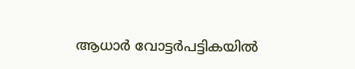ആധാർ വോട്ടർപട്ടികയിൽ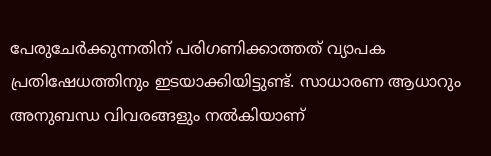പേരുചേർക്കുന്നതിന് പരിഗണിക്കാത്തത് വ്യാപക പ്രതിഷേധത്തിനും ഇടയാക്കിയിട്ടുണ്ട്. സാധാരണ ആധാറും അനുബന്ധ വിവരങ്ങളും നൽകിയാണ്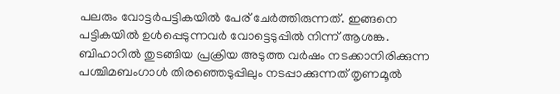പലരും വോട്ടർപട്ടികയിൽ പേര് ചേർത്തിരുന്നത്. ഇങ്ങനെ പട്ടികയിൽ ഉൾപ്പെടുന്നവർ വോട്ടെടുപ്പിൽ നിന്ന് ആശങ്ക. ബിഹാറിൽ തുടങ്ങിയ പ്രക്രിയ അടുത്ത വർഷം നടക്കാനിരിക്കുന്ന പശ്ചിമബംഗാൾ തിരഞ്ഞെടുപ്പിലും നടപ്പാക്കുന്നത് തൃണമൂൽ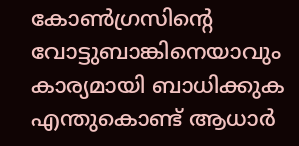കോൺഗ്രസിന്റെ വോട്ടുബാങ്കിനെയാവും കാര്യമായി ബാധിക്കുക
എന്തുകൊണ്ട് ആധാർ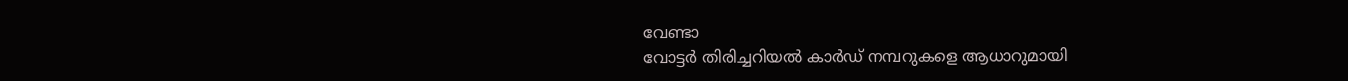വേണ്ടാ
വോട്ടർ തിരിച്ചറിയൽ കാർഡ് നമ്പറുകളെ ആധാറുമായി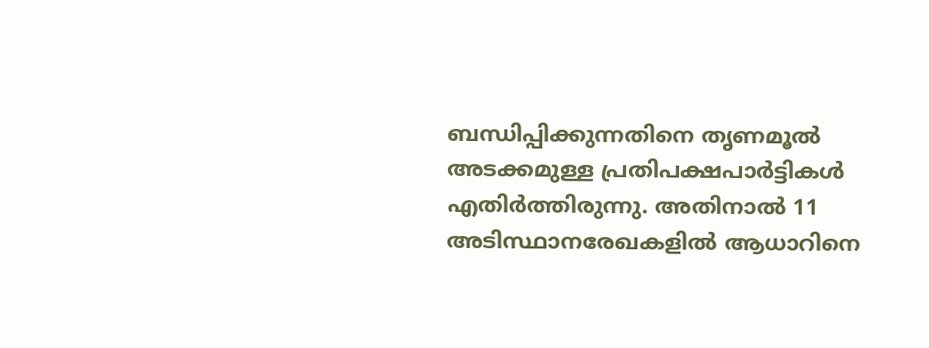ബന്ധിപ്പിക്കുന്നതിനെ തൃണമൂൽ അടക്കമുള്ള പ്രതിപക്ഷപാർട്ടികൾ എതിർത്തിരുന്നു. അതിനാൽ 11 അടിസ്ഥാനരേഖകളിൽ ആധാറിനെ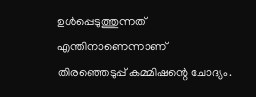ഉൾപ്പെടുത്തുന്നത് എന്തിനാണെന്നാണ് തിരഞ്ഞെടുപ്പ് കമ്മിഷന്റെ ചോദ്യം.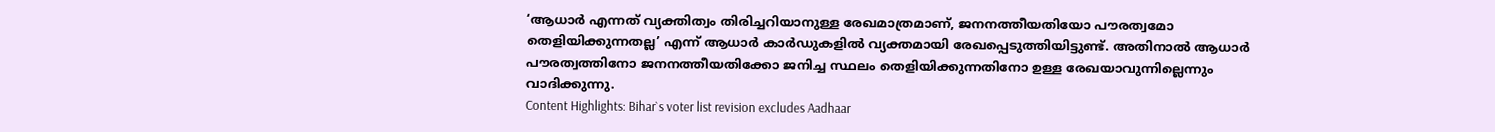‘ആധാർ എന്നത് വ്യക്തിത്വം തിരിച്ചറിയാനുള്ള രേഖമാത്രമാണ്, ജനനത്തീയതിയോ പൗരത്വമോ തെളിയിക്കുന്നതല്ല’ എന്ന് ആധാർ കാർഡുകളിൽ വ്യക്തമായി രേഖപ്പെടുത്തിയിട്ടുണ്ട്. അതിനാൽ ആധാർ പൗരത്വത്തിനോ ജനനത്തീയതിക്കോ ജനിച്ച സ്ഥലം തെളിയിക്കുന്നതിനോ ഉള്ള രേഖയാവുന്നില്ലെന്നും വാദിക്കുന്നു.
Content Highlights: Bihar`s voter list revision excludes Aadhaar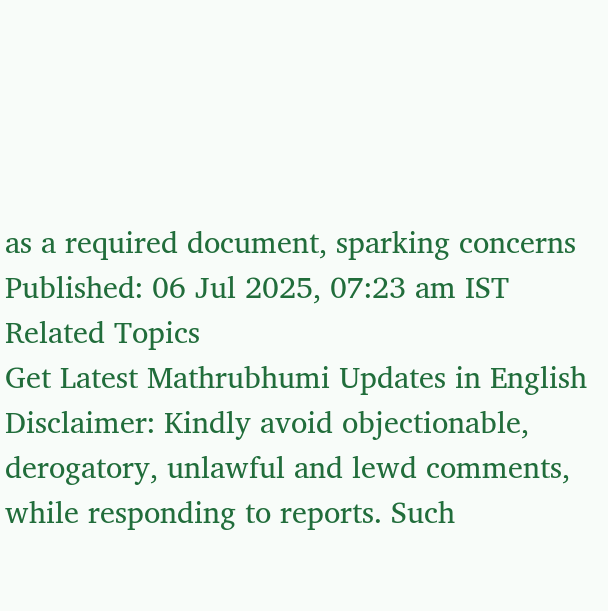as a required document, sparking concerns
Published: 06 Jul 2025, 07:23 am IST
Related Topics
Get Latest Mathrubhumi Updates in English
Disclaimer: Kindly avoid objectionable, derogatory, unlawful and lewd comments, while responding to reports. Such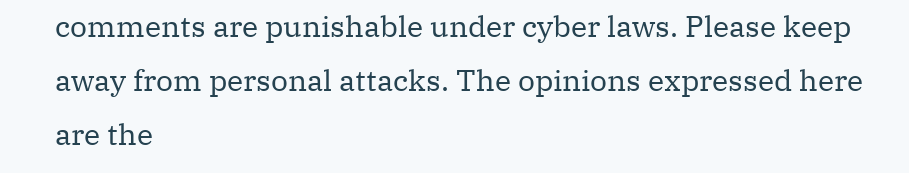comments are punishable under cyber laws. Please keep away from personal attacks. The opinions expressed here are the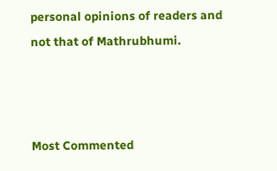personal opinions of readers and not that of Mathrubhumi.



Most Commented